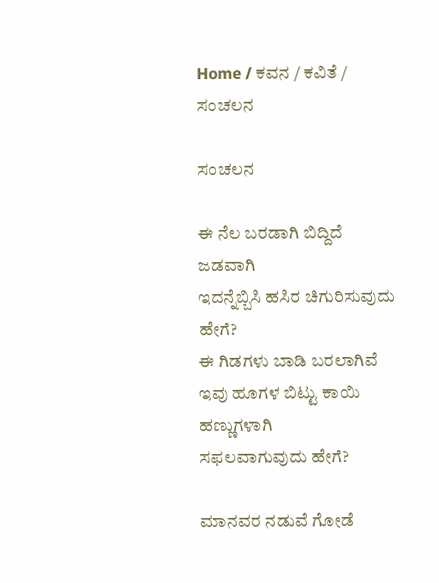Home / ಕವನ / ಕವಿತೆ / ಸಂಚಲನ

ಸಂಚಲನ

ಈ ನೆಲ ಬರಡಾಗಿ ಬಿದ್ದಿದೆ ಜಡವಾಗಿ
ಇದನ್ನೆಬ್ಬಿಸಿ ಹಸಿರ ಚಿಗುರಿಸುವುದು ಹೇಗೆ?
ಈ ಗಿಡಗಳು ಬಾಡಿ ಬರಲಾಗಿವೆ
ಇವು ಹೂಗಳ ಬಿಟ್ಟು ಕಾಯಿ ಹಣ್ಣುಗಳಾಗಿ
ಸಫಲವಾಗುವುದು ಹೇಗೆ?

ಮಾನವರ ನಡುವೆ ಗೋಡೆ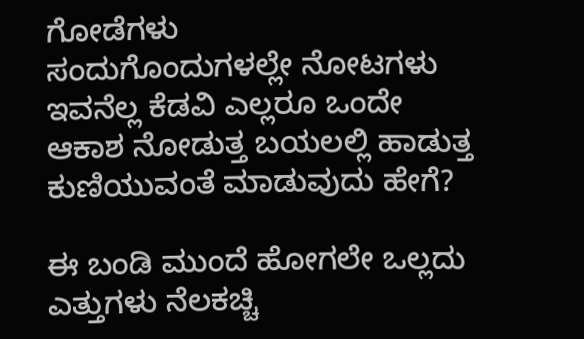ಗೋಡೆಗಳು
ಸಂದುಗೊಂದುಗಳಲ್ಲೇ ನೋಟಗಳು
ಇವನೆಲ್ಲ ಕೆಡವಿ ಎಲ್ಲರೂ ಒಂದೇ
ಆಕಾಶ ನೋಡುತ್ತ ಬಯಲಲ್ಲಿ ಹಾಡುತ್ತ
ಕುಣಿಯುವಂತೆ ಮಾಡುವುದು ಹೇಗೆ?

ಈ ಬಂಡಿ ಮುಂದೆ ಹೋಗಲೇ ಒಲ್ಲದು
ಎತ್ತುಗಳು ನೆಲಕಚ್ಚಿ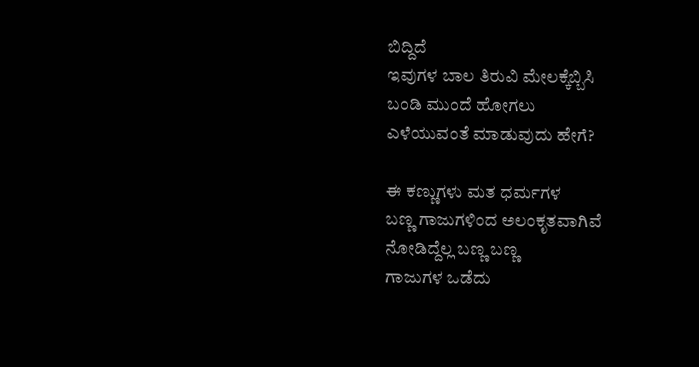ಬಿದ್ದಿದೆ
ಇವುಗಳ ಬಾಲ ತಿರುವಿ ಮೇಲಕ್ಕೆಬ್ಬಿಸಿ
ಬಂಡಿ ಮುಂದೆ ಹೋಗಲು
ಎಳೆಯುವಂತೆ ಮಾಡುವುದು ಹೇಗೆ?

ಈ ಕಣ್ಣುಗಳು ಮತ ಧರ್ಮಗಳ
ಬಣ್ಣ ಗಾಜುಗಳಿಂದ ಅಲಂಕೃತವಾಗಿವೆ
ನೋಡಿದ್ದೆಲ್ಲ ಬಣ್ಣ ಬಣ್ಣ
ಗಾಜುಗಳ ಒಡೆದು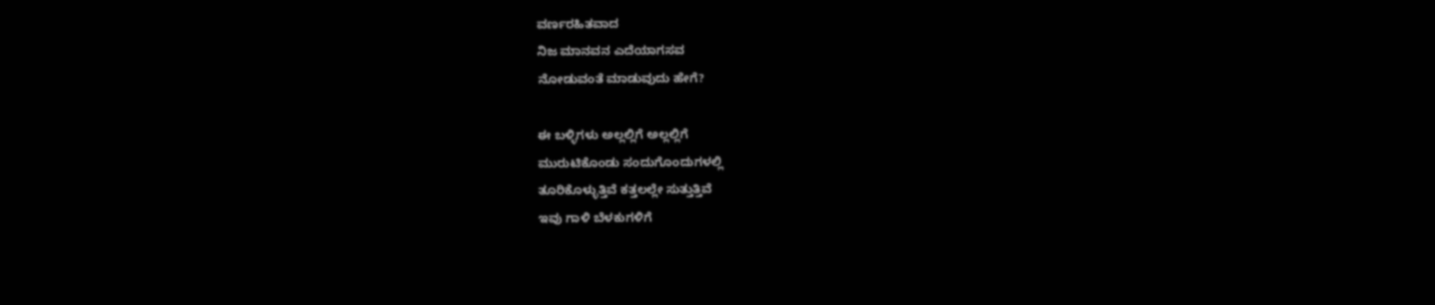ವರ್ಣರಹಿತವಾದ
ನಿಜ ಮಾನವನ ಎದೆಯಾಗಸವ
ನೋಡುವಂತೆ ಮಾಡುವುದು ಹೇಗೆ?

ಈ ಬಳ್ಳಿಗಳು ಅಲ್ಲಲ್ಲಿಗೆ ಅಲ್ಲಲ್ಲಿಗೆ
ಮುರುಟಿಕೊಂಡು ಸಂದುಗೊಂದುಗಳಲ್ಲಿ
ತೂರಿಕೊಳ್ಳುತ್ತಿವೆ ಕತ್ತಲಲ್ಲೇ ಸುತ್ತುತ್ತಿವೆ
ಇವು ಗಾಳಿ ಬೆಳಕುಗಳಿಗೆ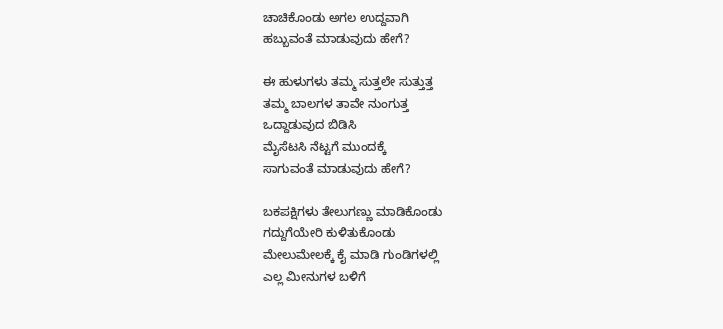ಚಾಚಿಕೊಂಡು ಅಗಲ ಉದ್ದವಾಗಿ
ಹಬ್ಬುವಂತೆ ಮಾಡುವುದು ಹೇಗೆ?

ಈ ಹುಳುಗಳು ತಮ್ಮ ಸುತ್ತಲೇ ಸುತ್ತುತ್ತ
ತಮ್ಮ ಬಾಲಗಳ ತಾವೇ ನುಂಗುತ್ತ
ಒದ್ದಾಡುವುದ ಬಿಡಿಸಿ
ಮೈಸೆಟಸಿ ನೆಟ್ಟಗೆ ಮುಂದಕ್ಕೆ
ಸಾಗುವಂತೆ ಮಾಡುವುದು ಹೇಗೆ?

ಬಕಪಕ್ಷಿಗಳು ತೇಲುಗಣ್ಣು ಮಾಡಿಕೊಂಡು
ಗದ್ದುಗೆಯೇರಿ ಕುಳಿತುಕೊಂಡು
ಮೇಲುಮೇಲಕ್ಕೆ ಕೈ ಮಾಡಿ ಗುಂಡಿಗಳಲ್ಲಿ
ಎಲ್ಲ ಮೀನುಗಳ ಬಳಿಗೆ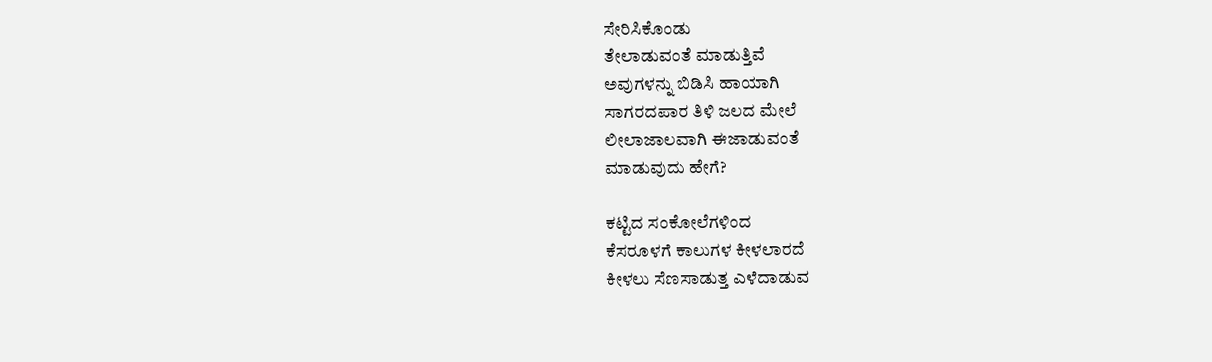ಸೇರಿಸಿಕೊಂಡು
ತೇಲಾಡುವಂತೆ ಮಾಡುತ್ತಿವೆ
ಅವುಗಳನ್ನು ಬಿಡಿಸಿ ಹಾಯಾಗಿ
ಸಾಗರದಪಾರ ತಿಳಿ ಜಲದ ಮೇಲೆ
ಲೀಲಾಜಾಲವಾಗಿ ಈಜಾಡುವಂತೆ
ಮಾಡುವುದು ಹೇಗೆ?

ಕಟ್ಟಿದ ಸಂಕೋಲೆಗಳಿಂದ
ಕೆಸರೂಳಗೆ ಕಾಲುಗಳ ಕೀಳಲಾರದೆ
ಕೀಳಲು ಸೆಣಸಾಡುತ್ತ ಎಳೆದಾಡುವ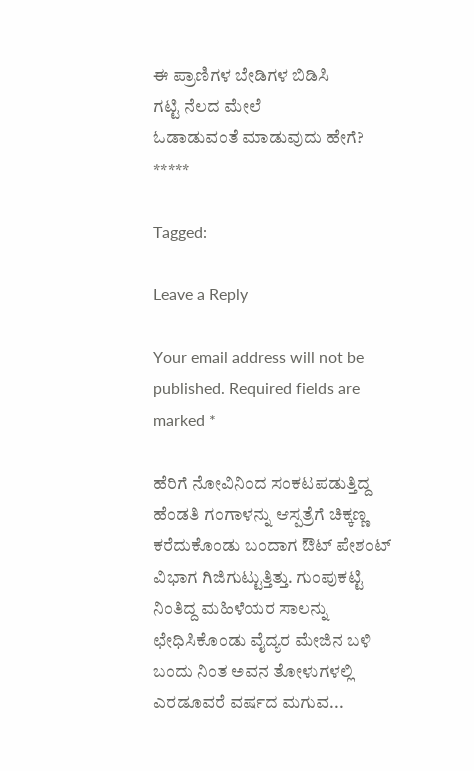ಈ ಪ್ರಾಣಿಗಳ ಬೇಡಿಗಳ ಬಿಡಿಸಿ
ಗಟ್ಟಿ ನೆಲದ ಮೇಲೆ
ಓಡಾಡುವಂತೆ ಮಾಡುವುದು ಹೇಗೆ?
*****

Tagged:

Leave a Reply

Your email address will not be published. Required fields are marked *

ಹೆರಿಗೆ ನೋವಿನಿಂದ ಸಂಕಟಪಡುತ್ತಿದ್ದ ಹೆಂಡತಿ ಗಂಗಾಳನ್ನು ಆಸ್ಪತ್ರೆಗೆ ಚಿಕ್ಕಣ್ಣ ಕರೆದುಕೊಂಡು ಬಂದಾಗ ಔಟ್ ಪೇಶಂಟ್ ವಿಭಾಗ ಗಿಜಿಗುಟ್ಟುತ್ತಿತ್ತು. ಗುಂಪುಕಟ್ಟಿ ನಿಂತಿದ್ದ ಮಹಿಳೆಯರ ಸಾಲನ್ನು ಛೇಧಿಸಿಕೊಂಡು ವೈದ್ಯರ ಮೇಜಿನ ಬಳಿ ಬಂದು ನಿಂತ ಅವನ ತೋಳುಗಳಲ್ಲಿ ಎರಡೂವರೆ ವರ್ಷದ ಮಗುವ...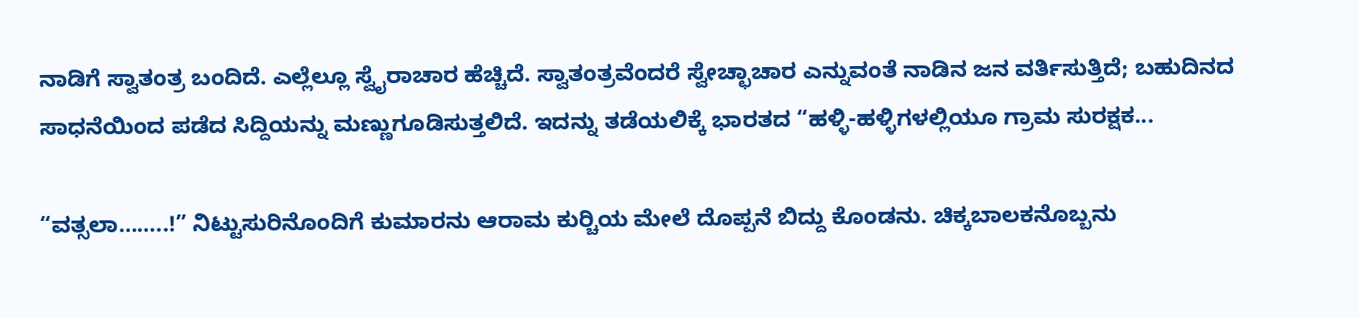ನಾಡಿಗೆ ಸ್ವಾತಂತ್ರ ಬಂದಿದೆ. ಎಲ್ಲೆಲ್ಲೂ ಸ್ವೈರಾಚಾರ ಹೆಚ್ಚಿದೆ. ಸ್ವಾತಂತ್ರವೆಂದರೆ ಸ್ವೇಚ್ಛಾಚಾರ ಎನ್ನುವಂತೆ ನಾಡಿನ ಜನ ವರ್ತಿಸುತ್ತಿದೆ; ಬಹುದಿನದ ಸಾಧನೆಯಿಂದ ಪಡೆದ ಸಿದ್ದಿಯನ್ನು ಮಣ್ಣುಗೂಡಿಸುತ್ತಲಿದೆ. ಇದನ್ನು ತಡೆಯಲಿಕ್ಕೆ ಭಾರತದ “ಹಳ್ಳಿ-ಹಳ್ಳಿಗಳಲ್ಲಿಯೂ ಗ್ರಾಮ ಸುರಕ್ಷಕ...

“ವತ್ಸಲಾ……..!” ನಿಟ್ಟುಸುರಿನೊಂದಿಗೆ ಕುಮಾರನು ಆರಾಮ ಕುರ್‍ಚಿಯ ಮೇಲೆ ದೊಪ್ಪನೆ ಬಿದ್ದು ಕೊಂಡನು. ಚಿಕ್ಕಬಾಲಕನೊಬ್ಬನು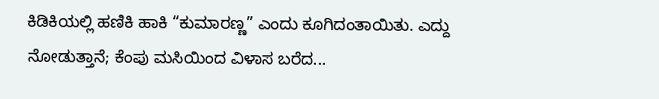ಕಿಡಿಕಿಯಲ್ಲಿ ಹಣಿಕಿ ಹಾಕಿ “ಕುಮಾರಣ್ಣ” ಎಂದು ಕೂಗಿದಂತಾಯಿತು. ಎದ್ದು ನೋಡುತ್ತಾನೆ; ಕೆಂಪು ಮಸಿಯಿಂದ ವಿಳಾಸ ಬರೆದ...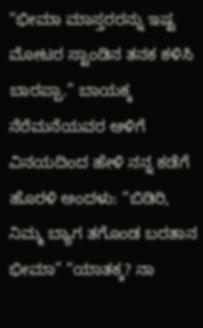“ಭೀಮಾ ಮಾಸ್ತರರನ್ನು ಇಷ್ಟ ಮೋಟರ ಸ್ಟಾಂಡಿನ ತನಕ ಕಳಿಸಿ ಬಾರಪ್ಪಾ.” ಬಾಯಕ್ಕ ನೆರೆಮನೆಯವರ ಆಳಿಗೆ ವಿನಯದಿಂದ ಹೇಳಿ ನನ್ನ ಕಡೆಗೆ ಹೊರಳಿ ಅಂದಳು: “ಬಿಡಿರಿ, ನಿಮ್ಮ ಬ್ಯಾಗ ತಗೊಂಡ ಬರತಾನ ಭೀಮಾ” “ಯಾತಕ್ಕ? ನಾ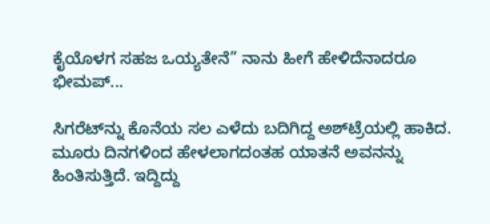ಕೈಯೊಳಗ ಸಹಜ ಒಯ್ಯತೇನೆ” ನಾನು ಹೀಗೆ ಹೇಳಿದೆನಾದರೂ ಭೀಮಪ್...

ಸಿಗರೆಟ್‌ನ್ನು ಕೊನೆಯ ಸಲ ಎಳೆದು ಬದಿಗಿದ್ದ ಅಶ್‌ಟ್ರೆಯಲ್ಲಿ ಹಾಕಿದ. ಮೂರು ದಿನಗಳಿಂದ ಹೇಳಲಾಗದಂತಹ ಯಾತನೆ ಅವನನ್ನು ಹಿಂತಿಸುತ್ತಿದೆ. ಇದ್ದಿದ್ದು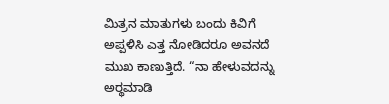ಮಿತ್ರನ ಮಾತುಗಳು ಬಂದು ಕಿವಿಗೆ ಅಪ್ಪಳಿಸಿ ಎತ್ತ ನೋಡಿದರೂ ಅವನದೆ ಮುಖ ಕಾಣುತ್ತಿದೆ. “ನಾ ಹೇಳುವದನ್ನು ಅರ್‍ಥಮಾಡಿ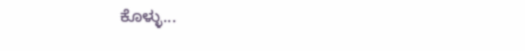ಕೊಳ್ಳು...